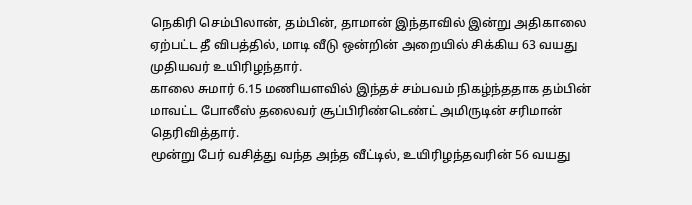நெகிரி செம்பிலான், தம்பின், தாமான் இந்தாவில் இன்று அதிகாலை ஏற்பட்ட தீ விபத்தில், மாடி வீடு ஒன்றின் அறையில் சிக்கிய 63 வயது முதியவர் உயிரிழந்தார்.
காலை சுமார் 6.15 மணியளவில் இந்தச் சம்பவம் நிகழ்ந்ததாக தம்பின் மாவட்ட போலீஸ் தலைவர் சூப்பிரிண்டெண்ட் அமிருடின் சரிமான் தெரிவித்தார்.
மூன்று பேர் வசித்து வந்த அந்த வீட்டில், உயிரிழந்தவரின் 56 வயது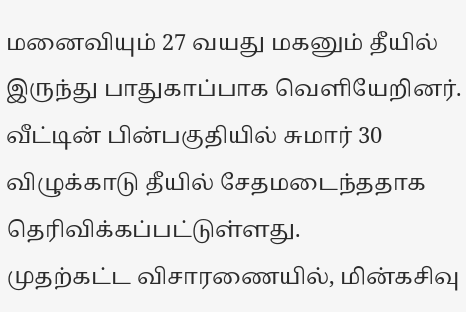மனைவியும் 27 வயது மகனும் தீயில் இருந்து பாதுகாப்பாக வெளியேறினர்.
வீட்டின் பின்பகுதியில் சுமார் 30 விழுக்காடு தீயில் சேதமடைந்ததாக தெரிவிக்கப்பட்டுள்ளது.
முதற்கட்ட விசாரணையில், மின்கசிவு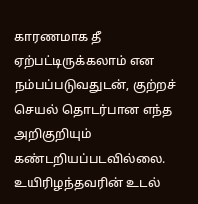காரணமாக தீ ஏற்பட்டிருக்கலாம் என நம்பப்படுவதுடன், குற்றச் செயல் தொடர்பான எந்த அறிகுறியும் கண்டறியப்படவில்லை.
உயிரிழந்தவரின் உடல்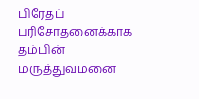பிரேதப் பரிசோதனைக்காக தம்பின் மருத்துவமனை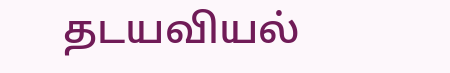தடயவியல்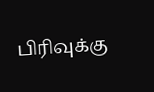பிரிவுக்கு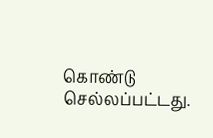கொண்டு செல்லப்பட்டது.